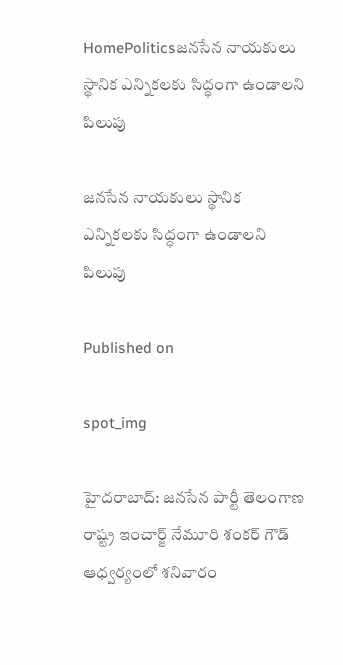HomePoliticsజనసేన నాయకులు స్థానిక ఎన్నికలకు సిద్ధంగా ఉండాలని పిలుపు

జనసేన నాయకులు స్థానిక ఎన్నికలకు సిద్ధంగా ఉండాలని పిలుపు

Published on

spot_img

హైదరాబాద్: జనసేన పార్టీ తెలంగాణ రాష్ట్ర ఇంచార్జ్ నేమూరి శంకర్ గౌడ్ ఆధ్వర్యంలో శనివారం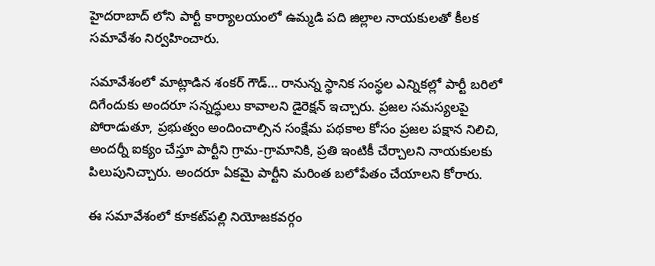హైదరాబాద్ లోని పార్టీ కార్యాలయంలో ఉమ్మడి పది జిల్లాల నాయకులతో కీలక సమావేశం నిర్వహించారు.

సమావేశంలో మాట్లాడిన శంకర్ గౌడ్… రానున్న స్థానిక సంస్థల ఎన్నికల్లో పార్టీ బరిలో దిగేందుకు అందరూ సన్నద్ధులు కావాలని డైరెక్షన్ ఇచ్చారు. ప్రజల సమస్యలపై పోరాడుతూ, ప్రభుత్వం అందించాల్సిన సంక్షేమ పథకాల కోసం ప్రజల పక్షాన నిలిచి, అందర్నీ ఐక్యం చేస్తూ పార్టీని గ్రామ-గ్రామానికి, ప్రతి ఇంటికీ చేర్చాలని నాయకులకు పిలుపునిచ్చారు. అందరూ ఏకమై పార్టీని మరింత బలోపేతం చేయాలని కోరారు.

ఈ సమావేశంలో కూకట్‌పల్లి నియోజకవర్గం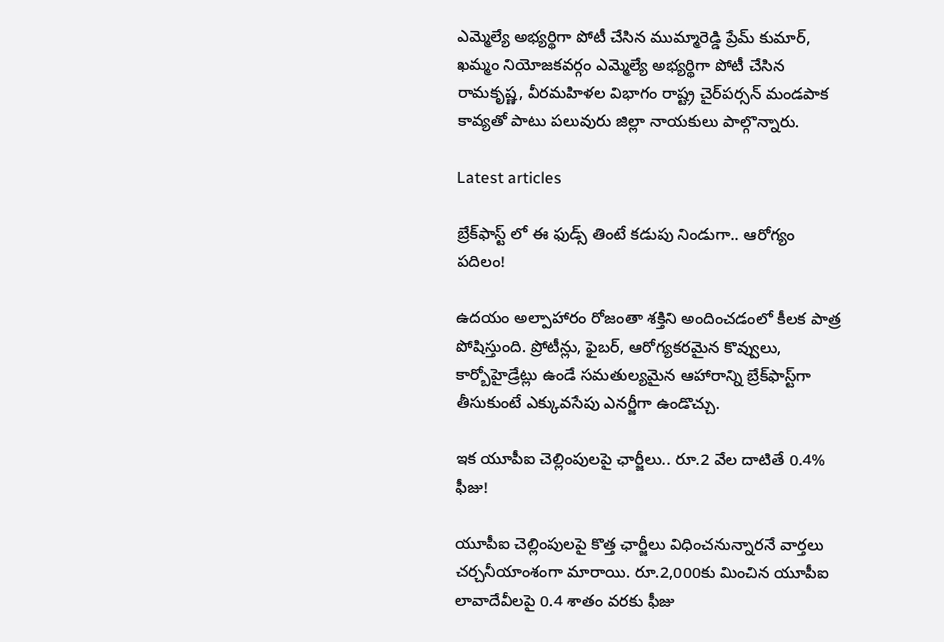ఎమ్మెల్యే అభ్యర్థిగా పోటీ చేసిన ముమ్మారెడ్డి ప్రేమ్ కుమార్, ఖమ్మం నియోజకవర్గం ఎమ్మెల్యే అభ్యర్థిగా పోటీ చేసిన రామకృష్ణ, వీరమహిళల విభాగం రాష్ట్ర చైర్‌పర్సన్ మండపాక కావ్యతో పాటు పలువురు జిల్లా నాయకులు పాల్గొన్నారు.

Latest articles

బ్రేక్‌ఫాస్ట్‌ లో ఈ ఫుడ్స్ తింటే కడుపు నిండుగా.. ఆరోగ్యం పదిలం!

ఉదయం అల్పాహారం రోజంతా శక్తిని అందించడంలో కీలక పాత్ర పోషిస్తుంది. ప్రోటీన్లు, ఫైబర్, ఆరోగ్యకరమైన కొవ్వులు, కార్బోహైడ్రేట్లు ఉండే సమతుల్యమైన ఆహారాన్ని బ్రేక్‌ఫాస్ట్‌గా తీసుకుంటే ఎక్కువసేపు ఎనర్జీగా ఉండొచ్చు.

ఇక యూపీఐ చెల్లింపులపై ఛార్జీలు.. రూ.2 వేల దాటితే 0.4% ఫీజు!

యూపీఐ చెల్లింపులపై కొత్త ఛార్జీలు విధించనున్నారనే వార్తలు చర్చనీయాంశంగా మారాయి. రూ.2,000కు మించిన యూపీఐ లావాదేవీలపై 0.4 శాతం వరకు ఫీజు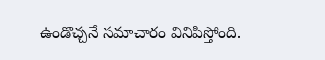ఉండొచ్చనే సమాచారం వినిపిస్తోంది.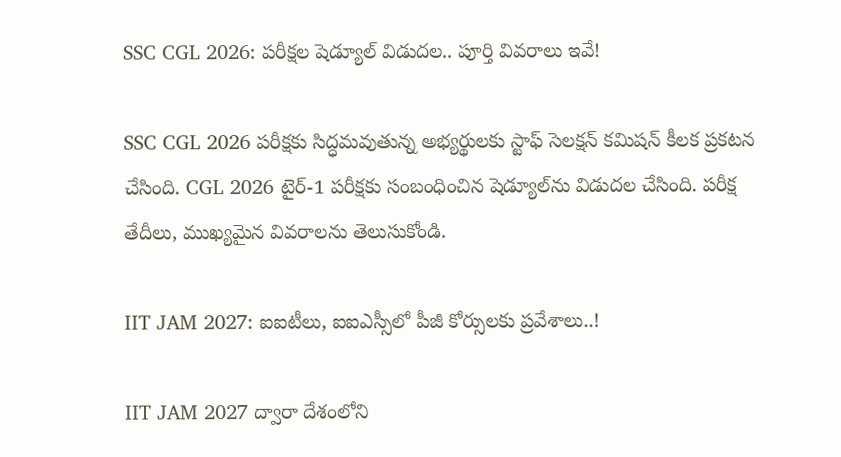SSC CGL 2026: పరీక్షల షెడ్యూల్ విడుదల.. పూర్తి వివరాలు ఇవే!

SSC CGL 2026 పరీక్షకు సిద్ధమవుతున్న అభ్యర్థులకు స్టాఫ్ సెలక్షన్ కమిషన్ కీలక ప్రకటన చేసింది. CGL 2026 టైర్-1 పరీక్షకు సంబంధించిన షెడ్యూల్‌ను విడుదల చేసింది. పరీక్ష తేదీలు, ముఖ్యమైన వివరాలను తెలుసుకోండి.

IIT JAM 2027: ఐఐటీలు, ఐఐఎస్సీలో పీజీ కోర్సులకు ప్రవేశాలు..!

IIT JAM 2027 ద్వారా దేశంలోని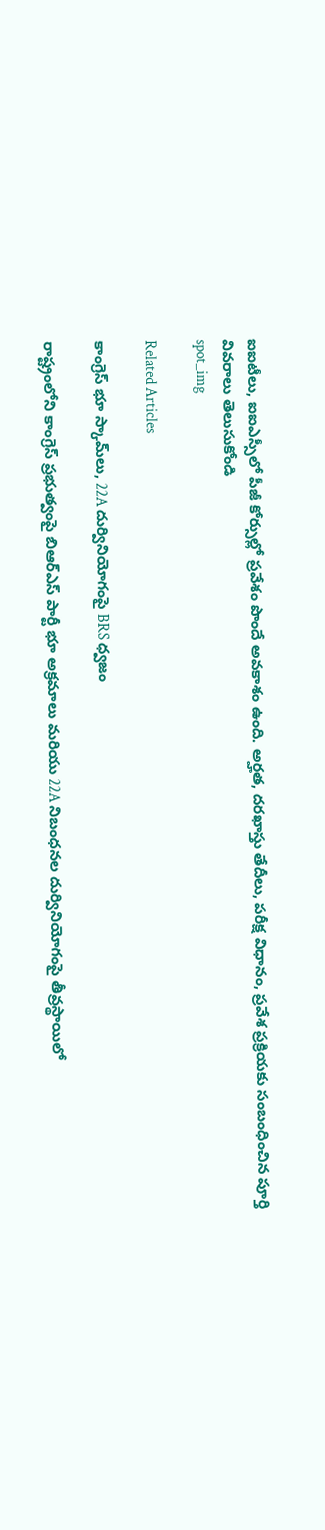ఐఐటీలు, ఐఐఎస్సీలో పీజీ కోర్సుల్లో ప్రవేశం పొందే అవకాశం ఉంది. అర్హత, దరఖాస్తు తేదీలు, పరీక్ష విధానం, ప్రవేశ ప్రక్రియకు సంబంధించిన పూర్తి వివరాలు తెలుసుకోండి
spot_img

Related Articles

కాంగ్రెస్ భూ స్కామ్‌లు, 22A దుర్వినియోగంపై BRS ధ్వజం

రాష్ట్రంలోని కాంగ్రెస్ ప్రభుత్వంపై బిఆర్ఎస్ పార్టీ భూ అక్రమాలు మరియు 22A నిబంధనల దుర్వినియోగంపై తీవ్రస్థాయిలో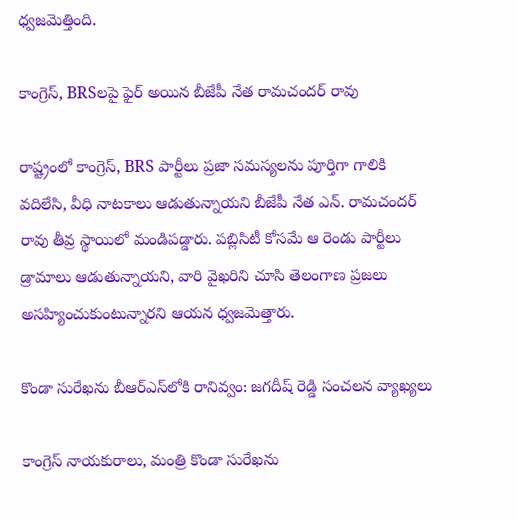ధ్వజమెత్తింది.

కాంగ్రెస్, BRSలపై ఫైర్ అయిన బీజేపీ నేత రామచందర్ రావు

రాష్ట్రంలో కాంగ్రెస్, BRS పార్టీలు ప్రజా సమస్యలను పూర్తిగా గాలికి వదిలేసి, వీధి నాటకాలు ఆడుతున్నాయని బీజేపీ నేత ఎన్. రామచందర్ రావు తీవ్ర స్థాయిలో మండిపడ్డారు. పబ్లిసిటీ కోసమే ఆ రెండు పార్టీలు డ్రామాలు ఆడుతున్నాయని, వారి వైఖరిని చూసి తెలంగాణ ప్రజలు అసహ్యించుకుంటున్నారని ఆయన ధ్వజమెత్తారు.

కొండా సురేఖను బీఆర్‌ఎస్‌లోకి రానివ్వం: జగదీష్ రెడ్డి సంచలన వ్యాఖ్యలు

కాంగ్రెస్ నాయకురాలు, మంత్రి కొండా సురేఖను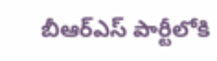బీఆర్‌ఎస్ పార్టీలోకి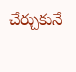చేర్చుకునే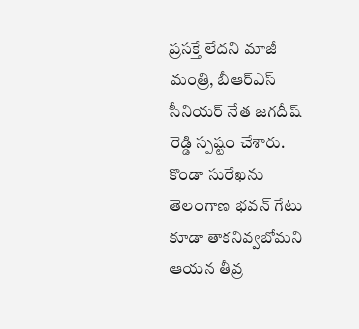ప్రసక్తే లేదని మాజీ మంత్రి, బీఆర్‌ఎస్ సీనియర్ నేత జగదీష్ రెడ్డి స్పష్టం చేశారు. కొండా సురేఖను తెలంగాణ భవన్ గేటు కూడా తాకనివ్వబోమని ఆయన తీవ్ర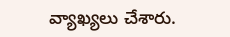వ్యాఖ్యలు చేశారు.